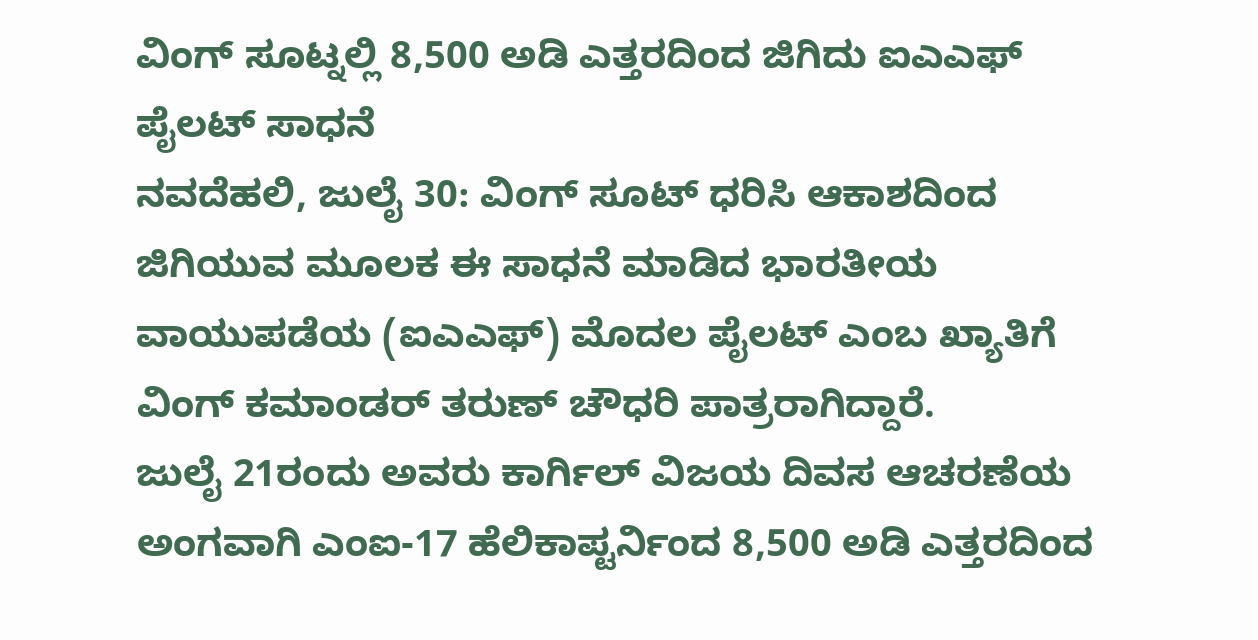ವಿಂಗ್ ಸೂಟ್ನಲ್ಲಿ 8,500 ಅಡಿ ಎತ್ತರದಿಂದ ಜಿಗಿದು ಐಎಎಫ್ ಪೈಲಟ್ ಸಾಧನೆ
ನವದೆಹಲಿ, ಜುಲೈ 30: ವಿಂಗ್ ಸೂಟ್ ಧರಿಸಿ ಆಕಾಶದಿಂದ ಜಿಗಿಯುವ ಮೂಲಕ ಈ ಸಾಧನೆ ಮಾಡಿದ ಭಾರತೀಯ ವಾಯುಪಡೆಯ (ಐಎಎಫ್) ಮೊದಲ ಪೈಲಟ್ ಎಂಬ ಖ್ಯಾತಿಗೆ ವಿಂಗ್ ಕಮಾಂಡರ್ ತರುಣ್ ಚೌಧರಿ ಪಾತ್ರರಾಗಿದ್ದಾರೆ.
ಜುಲೈ 21ರಂದು ಅವರು ಕಾರ್ಗಿಲ್ ವಿಜಯ ದಿವಸ ಆಚರಣೆಯ ಅಂಗವಾಗಿ ಎಂಐ-17 ಹೆಲಿಕಾಪ್ಟರ್ನಿಂದ 8,500 ಅಡಿ ಎತ್ತರದಿಂದ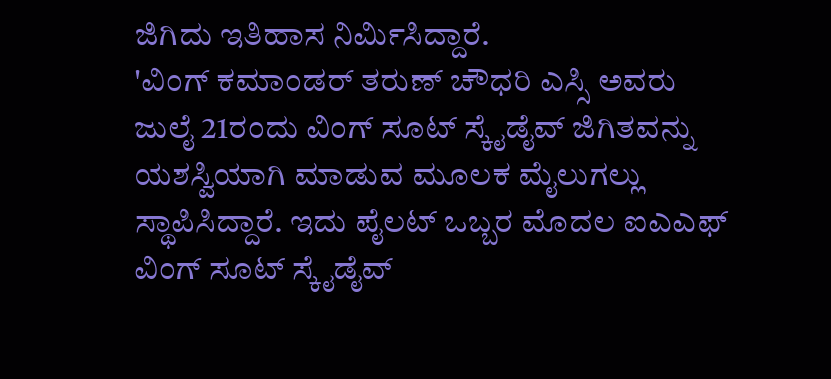ಜಿಗಿದು ಇತಿಹಾಸ ನಿರ್ಮಿಸಿದ್ದಾರೆ.
'ವಿಂಗ್ ಕಮಾಂಡರ್ ತರುಣ್ ಚೌಧರಿ ಎಸ್ಸಿ ಅವರು ಜುಲೈ 21ರಂದು ವಿಂಗ್ ಸೂಟ್ ಸ್ಕೈಡೈವ್ ಜಿಗಿತವನ್ನು ಯಶಸ್ವಿಯಾಗಿ ಮಾಡುವ ಮೂಲಕ ಮೈಲುಗಲ್ಲು ಸ್ಥಾಪಿಸಿದ್ದಾರೆ. ಇದು ಪೈಲಟ್ ಒಬ್ಬರ ಮೊದಲ ಐಎಎಫ್ ವಿಂಗ್ ಸೂಟ್ ಸ್ಕೈಡೈವ್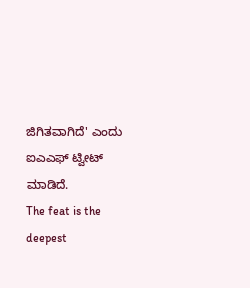ಜಿಗಿತವಾಗಿದೆ' ಎಂದು ಐಎಎಫ್ ಟ್ವೀಟ್ ಮಾಡಿದೆ.
The feat is the deepest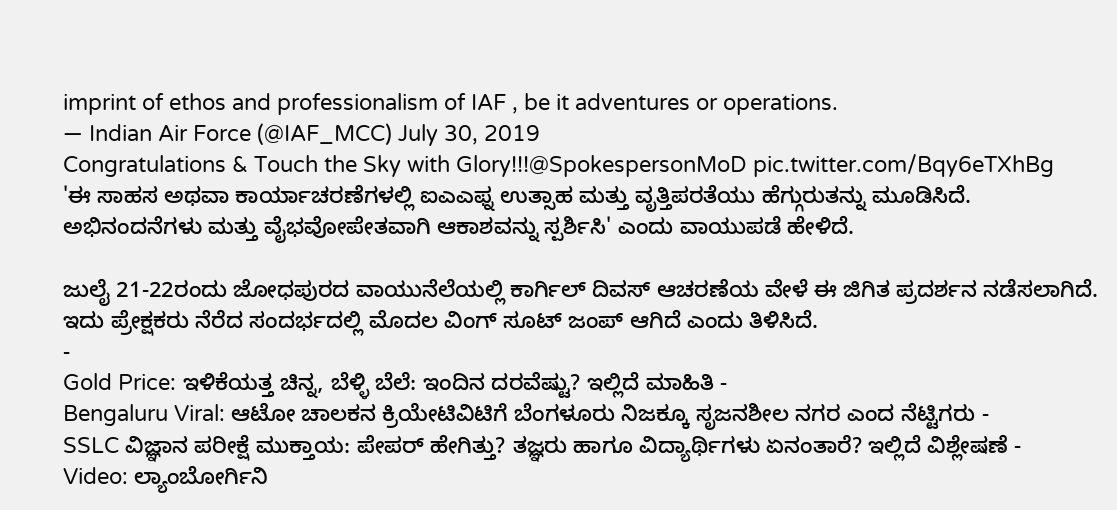imprint of ethos and professionalism of IAF , be it adventures or operations.
— Indian Air Force (@IAF_MCC) July 30, 2019
Congratulations & Touch the Sky with Glory!!!@SpokespersonMoD pic.twitter.com/Bqy6eTXhBg
'ಈ ಸಾಹಸ ಅಥವಾ ಕಾರ್ಯಾಚರಣೆಗಳಲ್ಲಿ ಐಎಎಫ್ನ ಉತ್ಸಾಹ ಮತ್ತು ವೃತ್ತಿಪರತೆಯು ಹೆಗ್ಗುರುತನ್ನು ಮೂಡಿಸಿದೆ. ಅಭಿನಂದನೆಗಳು ಮತ್ತು ವೈಭವೋಪೇತವಾಗಿ ಆಕಾಶವನ್ನು ಸ್ಪರ್ಶಿಸಿ' ಎಂದು ವಾಯುಪಡೆ ಹೇಳಿದೆ.

ಜುಲೈ 21-22ರಂದು ಜೋಧಪುರದ ವಾಯುನೆಲೆಯಲ್ಲಿ ಕಾರ್ಗಿಲ್ ದಿವಸ್ ಆಚರಣೆಯ ವೇಳೆ ಈ ಜಿಗಿತ ಪ್ರದರ್ಶನ ನಡೆಸಲಾಗಿದೆ. ಇದು ಪ್ರೇಕ್ಷಕರು ನೆರೆದ ಸಂದರ್ಭದಲ್ಲಿ ಮೊದಲ ವಿಂಗ್ ಸೂಟ್ ಜಂಪ್ ಆಗಿದೆ ಎಂದು ತಿಳಿಸಿದೆ.
-
Gold Price: ಇಳಿಕೆಯತ್ತ ಚಿನ್ನ, ಬೆಳ್ಳಿ ಬೆಲೆ: ಇಂದಿನ ದರವೆಷ್ಟು? ಇಲ್ಲಿದೆ ಮಾಹಿತಿ -
Bengaluru Viral: ಆಟೋ ಚಾಲಕನ ಕ್ರಿಯೇಟಿವಿಟಿಗೆ ಬೆಂಗಳೂರು ನಿಜಕ್ಕೂ ಸೃಜನಶೀಲ ನಗರ ಎಂದ ನೆಟ್ಟಿಗರು -
SSLC ವಿಜ್ಞಾನ ಪರೀಕ್ಷೆ ಮುಕ್ತಾಯ: ಪೇಪರ್ ಹೇಗಿತ್ತು? ತಜ್ಞರು ಹಾಗೂ ವಿದ್ಯಾರ್ಥಿಗಳು ಏನಂತಾರೆ? ಇಲ್ಲಿದೆ ವಿಶ್ಲೇಷಣೆ -
Video: ಲ್ಯಾಂಬೋರ್ಗಿನಿ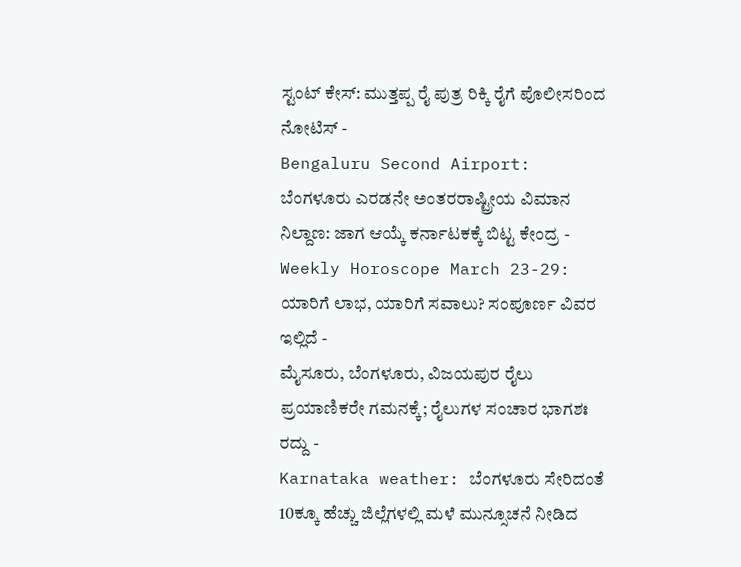ಸ್ಟಂಟ್ ಕೇಸ್: ಮುತ್ತಪ್ಪ ರೈ ಪುತ್ರ ರಿಕ್ಕಿ ರೈಗೆ ಪೊಲೀಸರಿಂದ ನೋಟಿಸ್ -
Bengaluru Second Airport: ಬೆಂಗಳೂರು ಎರಡನೇ ಅಂತರರಾಷ್ಟ್ರೀಯ ವಿಮಾನ ನಿಲ್ದಾಣ: ಜಾಗ ಆಯ್ಕೆ ಕರ್ನಾಟಕಕ್ಕೆ ಬಿಟ್ಟ ಕೇಂದ್ರ -
Weekly Horoscope March 23-29: ಯಾರಿಗೆ ಲಾಭ, ಯಾರಿಗೆ ಸವಾಲು? ಸಂಪೂರ್ಣ ವಿವರ ಇಲ್ಲಿದೆ -
ಮೈಸೂರು, ಬೆಂಗಳೂರು, ವಿಜಯಪುರ ರೈಲು ಪ್ರಯಾಣಿಕರೇ ಗಮನಕ್ಕೆ; ರೈಲುಗಳ ಸಂಚಾರ ಭಾಗಶಃ ರದ್ದು -
Karnataka weather: ಬೆಂಗಳೂರು ಸೇರಿದಂತೆ 10ಕ್ಕೂ ಹೆಚ್ಚು ಜಿಲ್ಲೆಗಳಲ್ಲಿ ಮಳೆ ಮುನ್ಸೂಚನೆ ನೀಡಿದ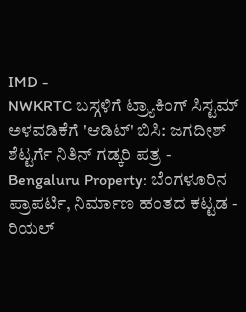IMD -
NWKRTC ಬಸ್ಗಳಿಗೆ ಟ್ರ್ಯಾಕಿಂಗ್ ಸಿಸ್ಟಮ್ ಅಳವಡಿಕೆಗೆ 'ಆಡಿಟ್' ಬಿಸಿ: ಜಗದೀಶ್ ಶೆಟ್ಟರ್ಗೆ ನಿತಿನ್ ಗಡ್ಕರಿ ಪತ್ರ -
Bengaluru Property: ಬೆಂಗಳೂರಿನ ಪ್ರಾಪರ್ಟಿ, ನಿರ್ಮಾಣ ಹಂತದ ಕಟ್ಟಡ - ರಿಯಲ್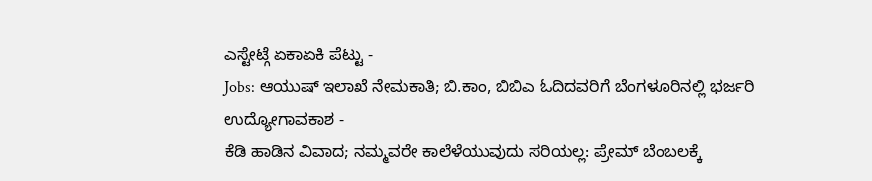ಎಸ್ಟೇಟ್ಗೆ ಏಕಾಏಕಿ ಪೆಟ್ಟು -
Jobs: ಆಯುಷ್ ಇಲಾಖೆ ನೇಮಕಾತಿ; ಬಿ.ಕಾಂ, ಬಿಬಿಎ ಓದಿದವರಿಗೆ ಬೆಂಗಳೂರಿನಲ್ಲಿ ಭರ್ಜರಿ ಉದ್ಯೋಗಾವಕಾಶ -
ಕೆಡಿ ಹಾಡಿನ ವಿವಾದ; ನಮ್ಮವರೇ ಕಾಲೆಳೆಯುವುದು ಸರಿಯಲ್ಲ: ಪ್ರೇಮ್ ಬೆಂಬಲಕ್ಕೆ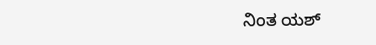ನಿಂತ ಯಶ್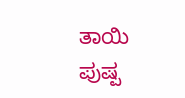ತಾಯಿ ಪುಷ್ಪ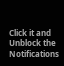Click it and Unblock the Notifications